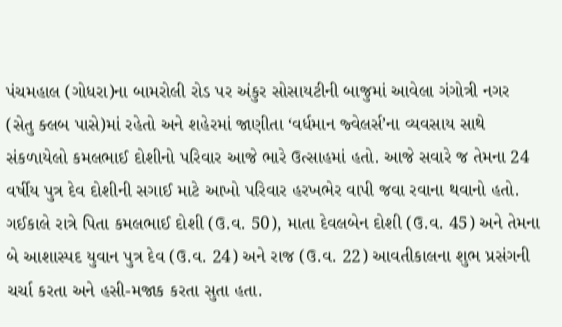પંચમહાલ (ગોધરા)ના બામરોલી રોડ પર અંકુર સોસાયટીની બાજુમાં આવેલા ગંગોત્રી નગર (સેતુ ક્લબ પાસે)માં રહેતો અને શહેરમાં જાણીતા ‘વર્ધમાન જ્વેલર્સ’ના વ્યવસાય સાથે સંકળાયેલો કમલભાઈ દોશીનો પરિવાર આજે ભારે ઉત્સાહમાં હતો. આજે સવારે જ તેમના 24 વર્ષીય પુત્ર દેવ દોશીની સગાઈ માટે આખો પરિવાર હરખભેર વાપી જવા રવાના થવાનો હતો.
ગઈકાલે રાત્રે પિતા કમલભાઈ દોશી (ઉ.વ. 50), માતા દેવલબેન દોશી (ઉ.વ. 45) અને તેમના બે આશાસ્પદ યુવાન પુત્ર દેવ (ઉ.વ. 24) અને રાજ (ઉ.વ. 22) આવતીકાલના શુભ પ્રસંગની ચર્ચા કરતા અને હસી-મજાક કરતા સુતા હતા.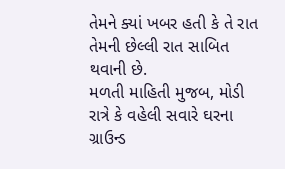તેમને ક્યાં ખબર હતી કે તે રાત તેમની છેલ્લી રાત સાબિત થવાની છે.
મળતી માહિતી મુજબ, મોડી રાત્રે કે વહેલી સવારે ઘરના ગ્રાઉન્ડ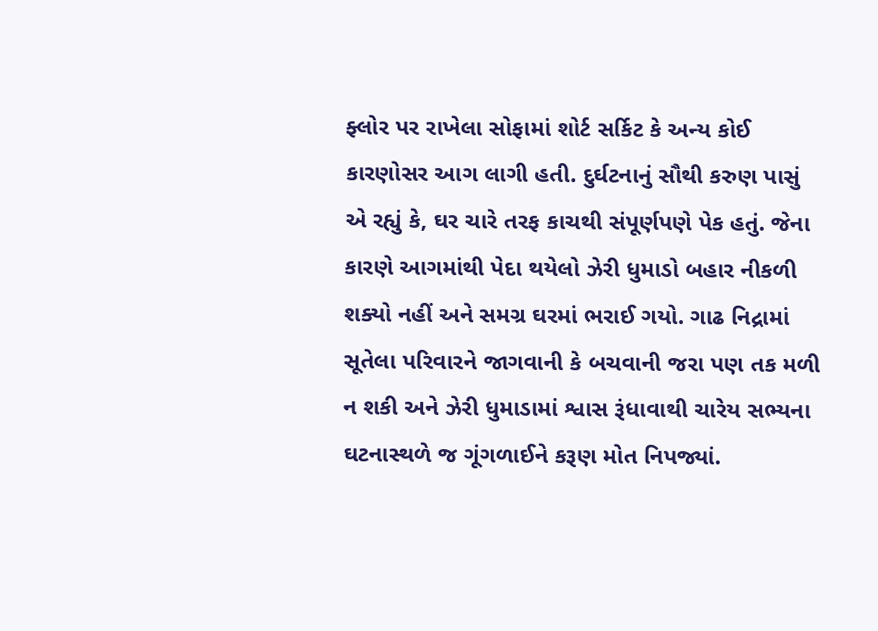ફ્લોર પર રાખેલા સોફામાં શોર્ટ સર્કિટ કે અન્ય કોઈ કારણોસર આગ લાગી હતી. દુર્ઘટનાનું સૌથી કરુણ પાસું એ રહ્યું કે, ઘર ચારે તરફ કાચથી સંપૂર્ણપણે પેક હતું. જેના કારણે આગમાંથી પેદા થયેલો ઝેરી ધુમાડો બહાર નીકળી શક્યો નહીં અને સમગ્ર ઘરમાં ભરાઈ ગયો. ગાઢ નિદ્રામાં સૂતેલા પરિવારને જાગવાની કે બચવાની જરા પણ તક મળી ન શકી અને ઝેરી ધુમાડામાં શ્વાસ રૂંધાવાથી ચારેય સભ્યના ઘટનાસ્થળે જ ગૂંગળાઈને કરૂણ મોત નિપજ્યાં.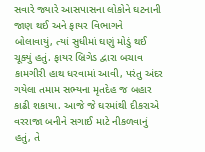સવારે જ્યારે આસપાસના લોકોને ઘટનાની જાણ થઈ અને ફાયર વિભાગને બોલાવાયું, ત્યાં સુધીમાં ઘણું મોડું થઈ ચૂક્યું હતું. ફાયર બ્રિગેડ દ્વારા બચાવ કામગીરી હાથ ધરવામાં આવી, પરંતુ અંદર ગયેલા તમામ સભ્યના મૃતદેહ જ બહાર કાઢી શકાયા. આજે જે ઘરમાંથી દીકરાએ વરરાજા બનીને સગાઈ માટે નીકળવાનું હતું, તે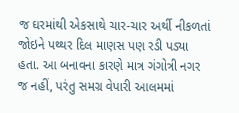જ ઘરમાંથી એકસાથે ચાર-ચાર અર્થી નીકળતાં જોઇને પથ્થર દિલ માણસ પણ રડી પડ્યા હતા. આ બનાવના કારણે માત્ર ગંગોત્રી નગર જ નહીં, પરંતુ સમગ્ર વેપારી આલમમાં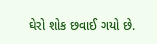ઘેરો શોક છવાઈ ગયો છે.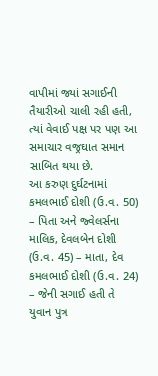વાપીમાં જ્યાં સગાઈની તૈયારીઓ ચાલી રહી હતી, ત્યાં વેવાઈ પક્ષ પર પણ આ સમાચાર વજ્રઘાત સમાન સાબિત થયા છે.
આ કરુણ દુર્ઘટનામાં કમલભાઈ દોશી (ઉ.વ. 50) – પિતા અને જ્વેલર્સના માલિક, દેવલબેન દોશી (ઉ.વ. 45) – માતા, દેવ કમલભાઈ દોશી (ઉ.વ. 24) – જેની સગાઈ હતી તે યુવાન પુત્ર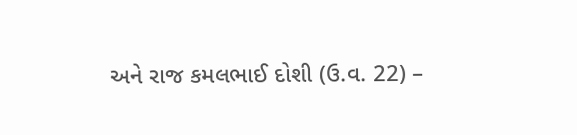અને રાજ કમલભાઈ દોશી (ઉ.વ. 22) –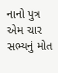નાનો પુત્ર એમ ચાર સભ્યનું મોત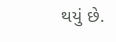થયું છે.